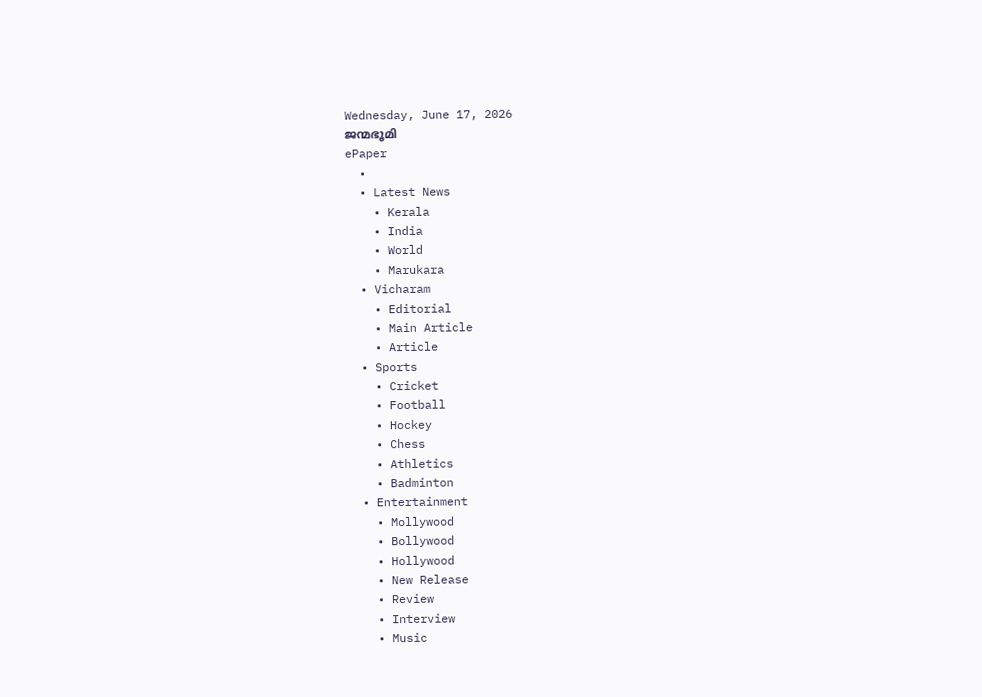Wednesday, June 17, 2026
ജന്മഭൂമി
ePaper
  •
  • Latest News
    • Kerala
    • India
    • World
    • Marukara
  • Vicharam
    • Editorial
    • Main Article
    • Article
  • Sports
    • Cricket
    • Football
    • Hockey
    • Chess
    • Athletics
    • Badminton
  • Entertainment
    • Mollywood
    • Bollywood
    • Hollywood
    • New Release
    • Review
    • Interview
    • Music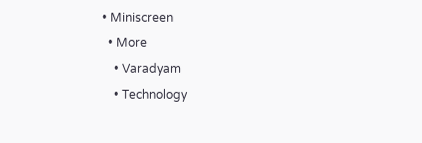• Miniscreen
  • More
    • Varadyam
    • Technology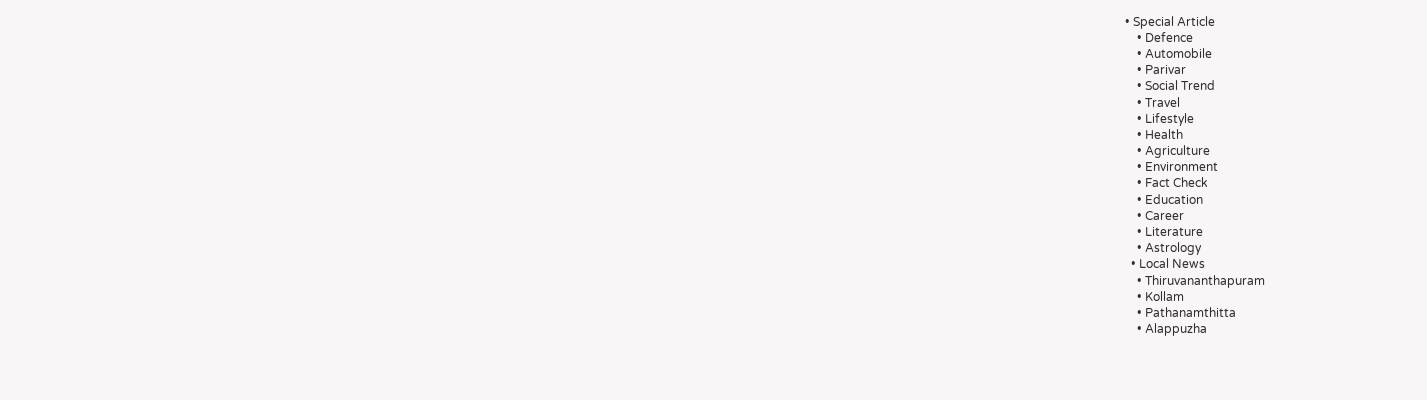• Special Article
    • Defence
    • Automobile
    • Parivar
    • Social Trend
    • Travel
    • Lifestyle
    • Health
    • Agriculture
    • Environment
    • Fact Check
    • Education
    • Career
    • Literature
    • Astrology
  • Local News
    • Thiruvananthapuram
    • Kollam
    • Pathanamthitta
    • Alappuzha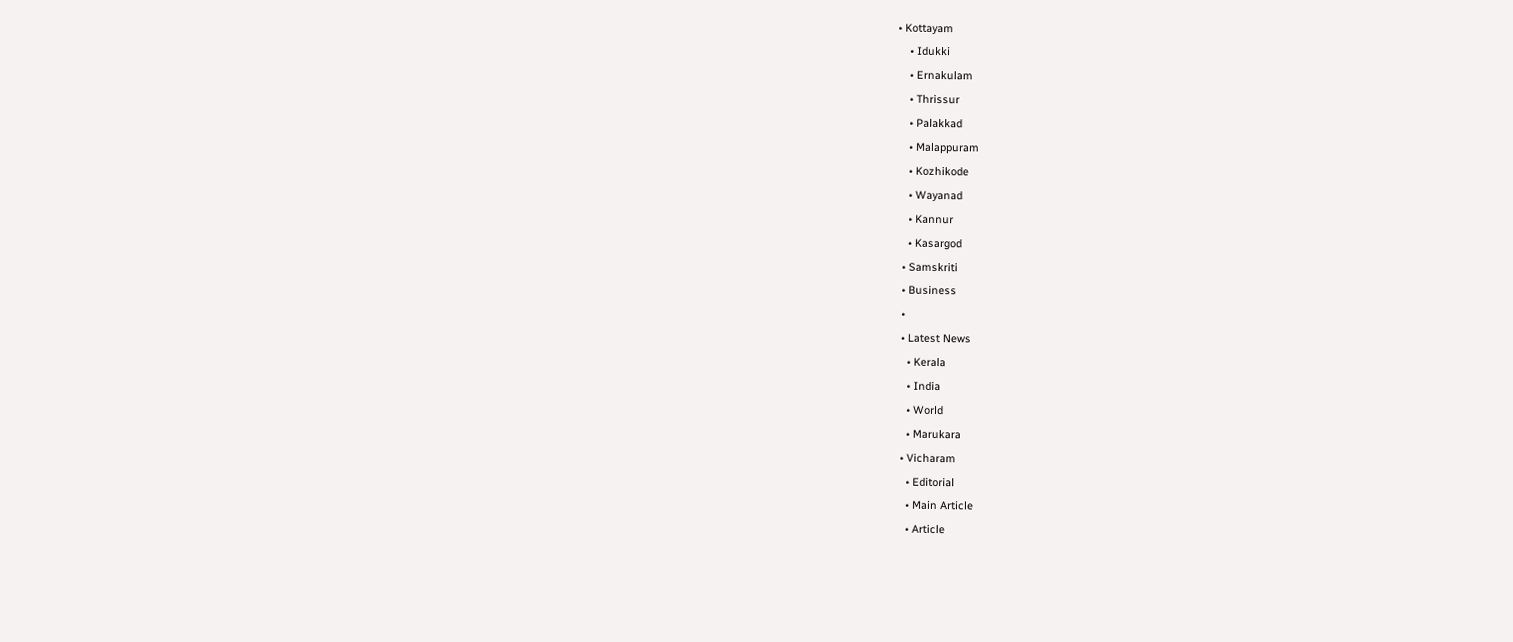• Kottayam
    • Idukki
    • Ernakulam
    • Thrissur
    • Palakkad
    • Malappuram
    • Kozhikode
    • Wayanad
    • Kannur
    • Kasargod
  • Samskriti
  • Business
  •
  • Latest News
    • Kerala
    • India
    • World
    • Marukara
  • Vicharam
    • Editorial
    • Main Article
    • Article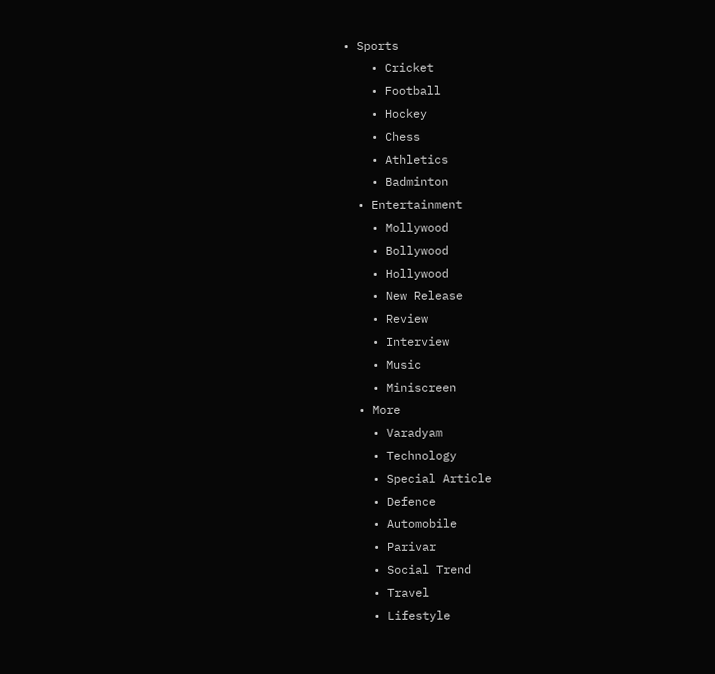• Sports
    • Cricket
    • Football
    • Hockey
    • Chess
    • Athletics
    • Badminton
  • Entertainment
    • Mollywood
    • Bollywood
    • Hollywood
    • New Release
    • Review
    • Interview
    • Music
    • Miniscreen
  • More
    • Varadyam
    • Technology
    • Special Article
    • Defence
    • Automobile
    • Parivar
    • Social Trend
    • Travel
    • Lifestyle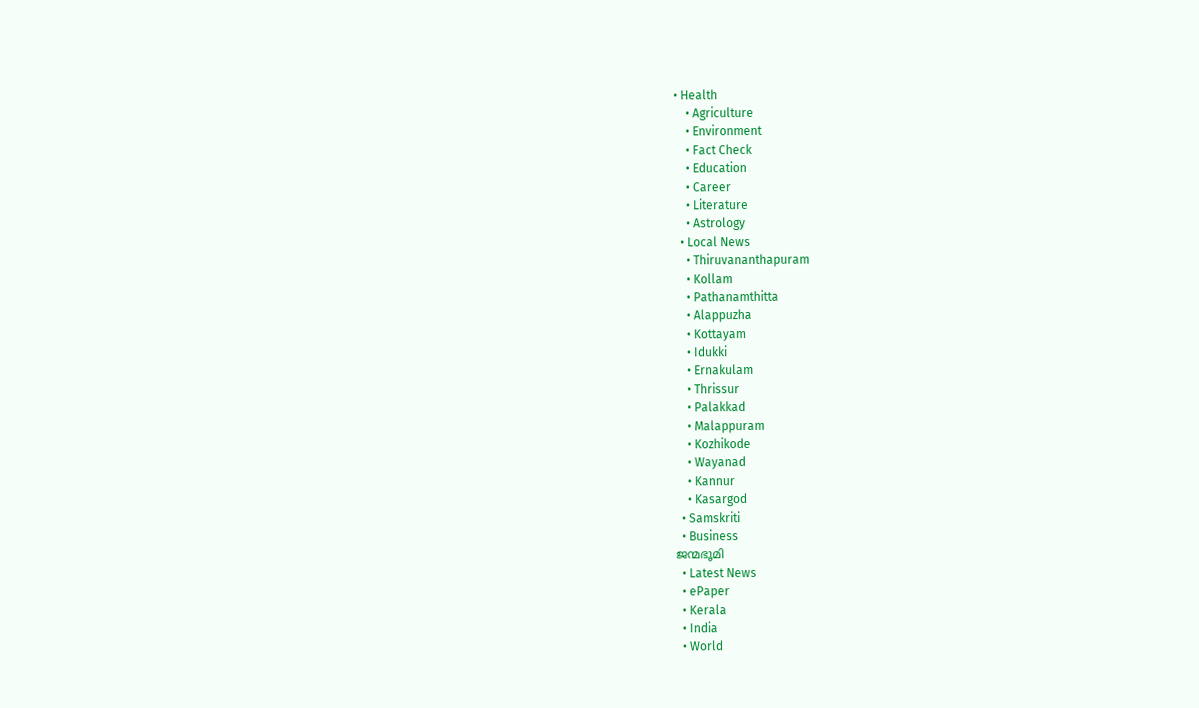• Health
    • Agriculture
    • Environment
    • Fact Check
    • Education
    • Career
    • Literature
    • Astrology
  • Local News
    • Thiruvananthapuram
    • Kollam
    • Pathanamthitta
    • Alappuzha
    • Kottayam
    • Idukki
    • Ernakulam
    • Thrissur
    • Palakkad
    • Malappuram
    • Kozhikode
    • Wayanad
    • Kannur
    • Kasargod
  • Samskriti
  • Business
ജന്മഭൂമി
  • Latest News
  • ePaper
  • Kerala
  • India
  • World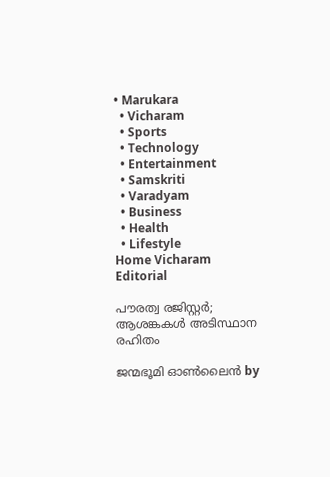• Marukara
  • Vicharam
  • Sports
  • Technology
  • Entertainment
  • Samskriti
  • Varadyam
  • Business
  • Health
  • Lifestyle
Home Vicharam Editorial

പൗരത്വ രജിസ്റ്റര്‍; ആശങ്കകള്‍ അടിസ്ഥാന രഹിതം

ജന്മഭൂമി ഓണ്‍ലൈന്‍ by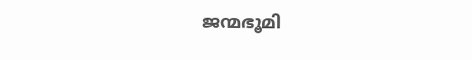ജന്മഭൂമി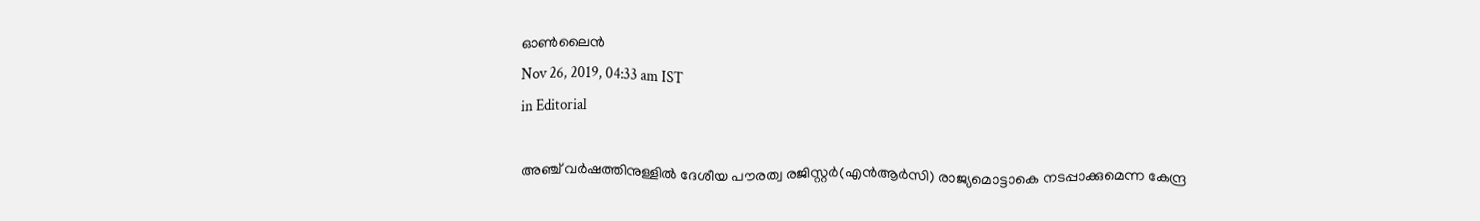ഓണ്‍ലൈന്‍
Nov 26, 2019, 04:33 am IST
in Editorial

അഞ്ച് വര്‍ഷത്തിനുള്ളില്‍ ദേശീയ പൗരത്വ രജിസ്റ്റര്‍(എന്‍ആര്‍സി) രാജ്യമൊട്ടാകെ നടപ്പാക്കുമെന്ന കേന്ദ്ര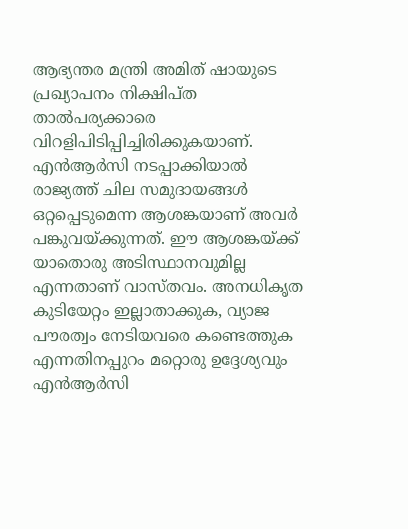ആഭ്യന്തര മന്ത്രി അമിത് ഷായുടെ പ്രഖ്യാപനം നിക്ഷിപ്ത താല്‍പര്യക്കാരെ വിറളിപിടിപ്പിച്ചിരിക്കുകയാണ്. എന്‍ആര്‍സി നടപ്പാക്കിയാല്‍ രാജ്യത്ത് ചില സമുദായങ്ങള്‍ ഒറ്റപ്പെടുമെന്ന ആശങ്കയാണ് അവര്‍ പങ്കുവയ്‌ക്കുന്നത്. ഈ ആശങ്കയ്‌ക്ക് യാതൊരു അടിസ്ഥാനവുമില്ല എന്നതാണ് വാസ്തവം. അനധികൃത കുടിയേറ്റം ഇല്ലാതാക്കുക, വ്യാജ പൗരത്വം നേടിയവരെ കണ്ടെത്തുക എന്നതിനപ്പുറം മറ്റൊരു ഉദ്ദേശ്യവും എന്‍ആര്‍സി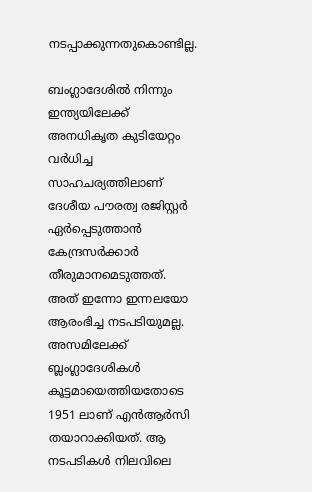നടപ്പാക്കുന്നതുകൊണ്ടില്ല.

ബംഗ്ലാദേശില്‍ നിന്നും ഇന്ത്യയിലേക്ക് അനധികൃത കുടിയേറ്റം വര്‍ധിച്ച സാഹചര്യത്തിലാണ് ദേശീയ പൗരത്വ രജിസ്റ്റര്‍ ഏര്‍പ്പെടുത്താന്‍ കേന്ദ്രസര്‍ക്കാര്‍ തീരുമാനമെടുത്തത്. അത് ഇന്നോ ഇന്നലയോ ആരംഭിച്ച നടപടിയുമല്ല. അസമിലേക്ക് ബ്ലംഗ്ലാദേശികള്‍ കൂട്ടമായെത്തിയതോടെ 1951 ലാണ് എന്‍ആര്‍സി തയാറാക്കിയത്. ആ നടപടികള്‍ നിലവിലെ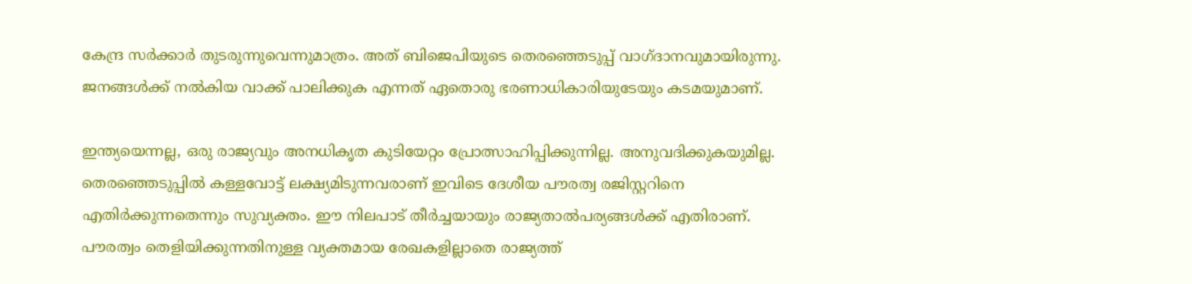കേന്ദ്ര സര്‍ക്കാര്‍ തുടരുന്നുവെന്നുമാത്രം. അത് ബിജെപിയുടെ തെരഞ്ഞെടുപ്പ് വാഗ്ദാനവുമായിരുന്നു. ജനങ്ങള്‍ക്ക് നല്‍കിയ വാക്ക് പാലിക്കുക എന്നത് ഏതൊരു ഭരണാധികാരിയുടേയും കടമയുമാണ്.

ഇന്ത്യയെന്നല്ല, ഒരു രാജ്യവും അനധികൃത കുടിയേറ്റം പ്രോത്സാഹിപ്പിക്കുന്നില്ല. അനുവദിക്കുകയുമില്ല. തെരഞ്ഞെടുപ്പില്‍ കള്ളവോട്ട് ലക്ഷ്യമിടുന്നവരാണ് ഇവിടെ ദേശീയ പൗരത്വ രജിസ്റ്ററിനെ എതിര്‍ക്കുന്നതെന്നും സുവ്യക്തം. ഈ നിലപാട് തീര്‍ച്ചയായും രാജ്യതാല്‍പര്യങ്ങള്‍ക്ക് എതിരാണ്. പൗരത്വം തെളിയിക്കുന്നതിനുള്ള വ്യക്തമായ രേഖകളില്ലാതെ രാജ്യത്ത്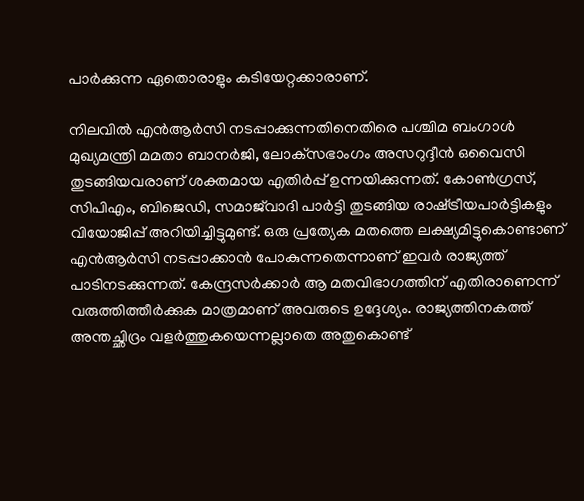പാര്‍ക്കുന്ന ഏതൊരാളും കുടിയേറ്റക്കാരാണ്.

നിലവില്‍ എന്‍ആര്‍സി നടപ്പാക്കുന്നതിനെതിരെ പശ്ചിമ ബംഗാള്‍ മുഖ്യമന്ത്രി മമതാ ബാനര്‍ജി, ലോക്‌സഭാംഗം അസറുദ്ദീന്‍ ഒവൈസി തുടങ്ങിയവരാണ് ശക്തമായ എതിര്‍പ്പ് ഉന്നയിക്കുന്നത്. കോണ്‍ഗ്രസ്, സിപിഎം, ബിജെഡി, സമാജ്‌വാദി പാര്‍ട്ടി തുടങ്ങിയ രാഷ്‌ട്രീയപാര്‍ട്ടികളും വിയോജിപ്പ് അറിയിച്ചിട്ടുമുണ്ട്. ഒരു പ്രത്യേക മതത്തെ ലക്ഷ്യമിട്ടുകൊണ്ടാണ് എന്‍ആര്‍സി നടപ്പാക്കാന്‍ പോകുന്നതെന്നാണ് ഇവര്‍ രാജ്യത്ത് പാടിനടക്കുന്നത്. കേന്ദ്രസര്‍ക്കാര്‍ ആ മതവിഭാഗത്തിന് എതിരാണെന്ന് വരുത്തിത്തീര്‍ക്കുക മാത്രമാണ് അവരുടെ ഉദ്ദേശ്യം. രാജ്യത്തിനകത്ത് അന്തച്ഛിദ്രം വളര്‍ത്തുകയെന്നല്ലാതെ അതുകൊണ്ട്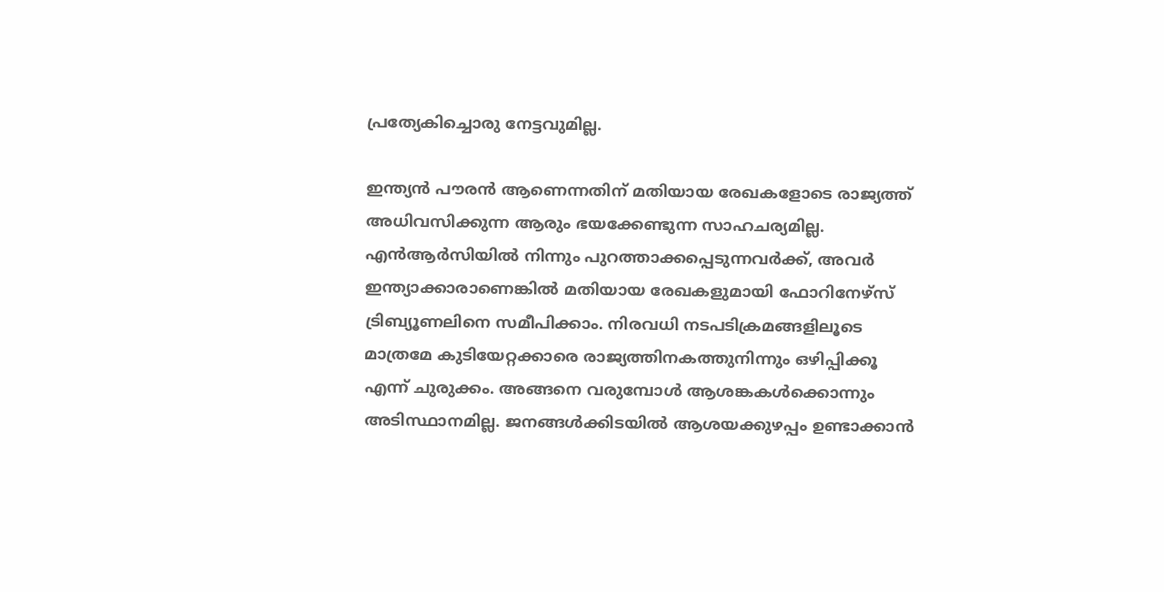പ്രത്യേകിച്ചൊരു നേട്ടവുമില്ല.

ഇന്ത്യന്‍ പൗരന്‍ ആണെന്നതിന് മതിയായ രേഖകളോടെ രാജ്യത്ത് അധിവസിക്കുന്ന ആരും ഭയക്കേണ്ടുന്ന സാഹചര്യമില്ല. എന്‍ആര്‍സിയില്‍ നിന്നും പുറത്താക്കപ്പെടുന്നവര്‍ക്ക്, അവര്‍ ഇന്ത്യാക്കാരാണെങ്കില്‍ മതിയായ രേഖകളുമായി ഫോറിനേഴ്‌സ് ട്രിബ്യൂണലിനെ സമീപിക്കാം. നിരവധി നടപടിക്രമങ്ങളിലൂടെ മാത്രമേ കുടിയേറ്റക്കാരെ രാജ്യത്തിനകത്തുനിന്നും ഒഴിപ്പിക്കൂ എന്ന് ചുരുക്കം. അങ്ങനെ വരുമ്പോള്‍ ആശങ്കകള്‍ക്കൊന്നും അടിസ്ഥാനമില്ല. ജനങ്ങള്‍ക്കിടയില്‍ ആശയക്കുഴപ്പം ഉണ്ടാക്കാന്‍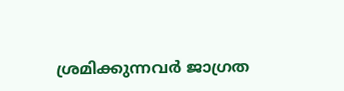ശ്രമിക്കുന്നവര്‍ ജാഗ്രത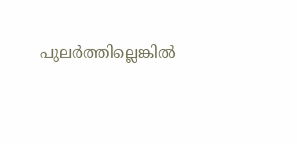പുലര്‍ത്തില്ലെങ്കില്‍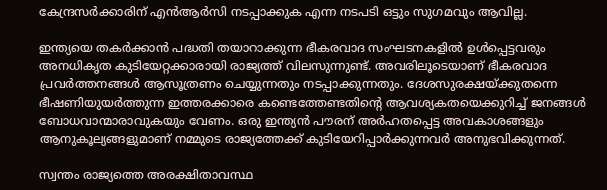കേന്ദ്രസര്‍ക്കാരിന് എന്‍ആര്‍സി നടപ്പാക്കുക എന്ന നടപടി ഒട്ടും സുഗമവും ആവില്ല.

ഇന്ത്യയെ തകര്‍ക്കാന്‍ പദ്ധതി തയാറാക്കുന്ന ഭീകരവാദ സംഘടനകളില്‍ ഉള്‍പ്പെട്ടവരും അനധികൃത കുടിയേറ്റക്കാരായി രാജ്യത്ത് വിലസുന്നുണ്ട്. അവരിലൂടെയാണ് ഭീകരവാദ പ്രവര്‍ത്തനങ്ങള്‍ ആസൂത്രണം ചെയ്യുന്നതും നടപ്പാക്കുന്നതും. ദേശസുരക്ഷയ്‌ക്കുതന്നെ ഭീഷണിയുയര്‍ത്തുന്ന ഇത്തരക്കാരെ കണ്ടെത്തേണ്ടതിന്റെ ആവശ്യകതയെക്കുറിച്ച് ജനങ്ങള്‍ ബോധവാന്മാരാവുകയും വേണം. ഒരു ഇന്ത്യന്‍ പൗരന് അര്‍ഹതപ്പെട്ട അവകാശങ്ങളും ആനുകൂല്യങ്ങളുമാണ് നമ്മുടെ രാജ്യത്തേക്ക് കുടിയേറിപ്പാര്‍ക്കുന്നവര്‍ അനുഭവിക്കുന്നത്.

സ്വന്തം രാജ്യത്തെ അരക്ഷിതാവസ്ഥ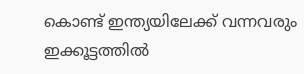കൊണ്ട് ഇന്ത്യയിലേക്ക് വന്നവരും ഇക്കൂട്ടത്തില്‍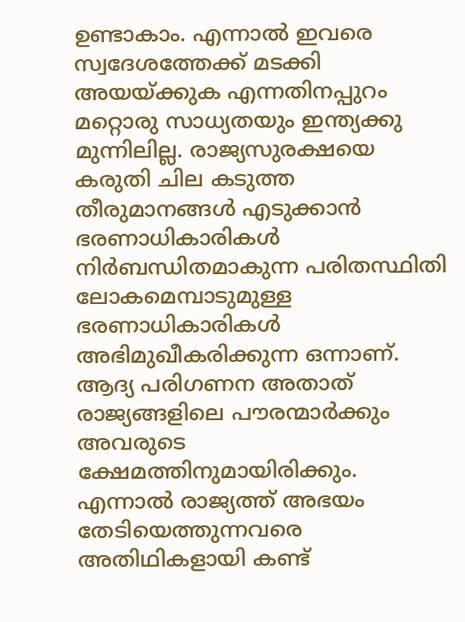ഉണ്ടാകാം. എന്നാല്‍ ഇവരെ സ്വദേശത്തേക്ക് മടക്കി അയയ്‌ക്കുക എന്നതിനപ്പുറം മറ്റൊരു സാധ്യതയും ഇന്ത്യക്കു മുന്നിലില്ല. രാജ്യസുരക്ഷയെ കരുതി ചില കടുത്ത തീരുമാനങ്ങള്‍ എടുക്കാന്‍ ഭരണാധികാരികള്‍ നിര്‍ബന്ധിതമാകുന്ന പരിതസ്ഥിതി ലോകമെമ്പാടുമുള്ള ഭരണാധികാരികള്‍ അഭിമുഖീകരിക്കുന്ന ഒന്നാണ്. ആദ്യ പരിഗണന അതാത് രാജ്യങ്ങളിലെ പൗരന്മാര്‍ക്കും അവരുടെ ക്ഷേമത്തിനുമായിരിക്കും. എന്നാല്‍ രാജ്യത്ത് അഭയം തേടിയെത്തുന്നവരെ അതിഥികളായി കണ്ട്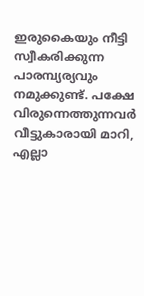ഇരുകൈയും നീട്ടി സ്വീകരിക്കുന്ന പാരമ്പ്യര്യവും നമുക്കുണ്ട്. പക്ഷേ വിരുന്നെത്തുന്നവര്‍ വീട്ടുകാരായി മാറി, എല്ലാ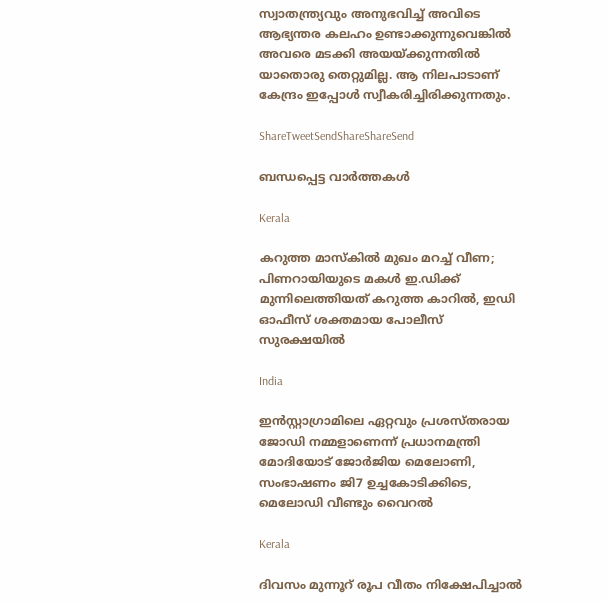സ്വാതന്ത്ര്യവും അനുഭവിച്ച് അവിടെ ആഭ്യന്തര കലഹം ഉണ്ടാക്കുന്നുവെങ്കില്‍ അവരെ മടക്കി അയയ്‌ക്കുന്നതില്‍ യാതൊരു തെറ്റുമില്ല. ആ നിലപാടാണ് കേന്ദ്രം ഇപ്പോള്‍ സ്വീകരിച്ചിരിക്കുന്നതും.

ShareTweetSendShareShareSend

ബന്ധപ്പെട്ട വാര്‍ത്തകള്‍

Kerala

കറുത്ത മാസ്കിൽ മുഖം മറച്ച് വീണ; പിണറായിയുടെ മകൾ ഇ.ഡിക്ക് മുന്നിലെത്തിയത് കറുത്ത കാറിൽ, ഇഡി ഓഫീസ് ശക്തമായ പോലീസ് സുരക്ഷയിൽ

India

ഇൻസ്റ്റാഗ്രാമിലെ ഏറ്റവും പ്രശസ്തരായ ജോഡി നമ്മളാണെന്ന് പ്രധാനമന്ത്രി മോദിയോട് ജോർജിയ മെലോണി, സംഭാഷണം ജി7 ഉച്ചകോടിക്കിടെ, മെലോഡി വീണ്ടും വൈറൽ

Kerala

ദിവസം മുന്നൂറ് രൂപ വീതം നിക്ഷേപിച്ചാൽ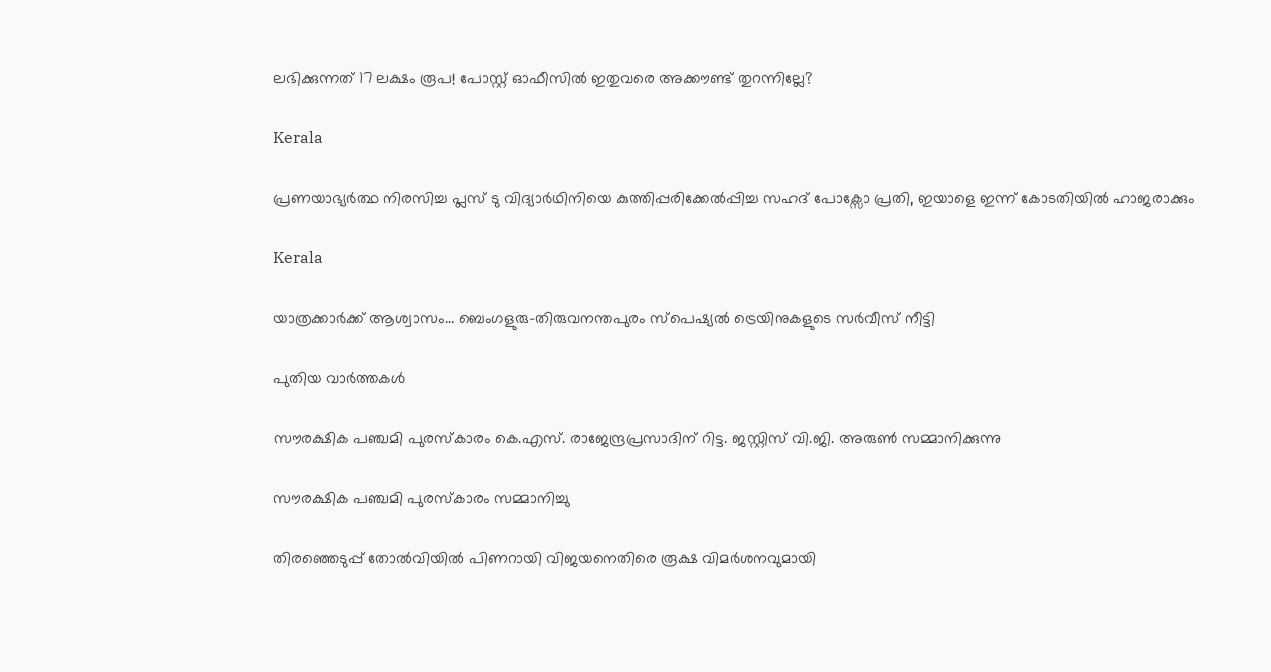ലഭിക്കുന്നത് 17 ലക്ഷം രൂപ! പോസ്റ്റ് ഓഫീസിൽ ഇതുവരെ അക്കൗണ്ട് തുറന്നില്ലേ?

Kerala

പ്രണയാഭ്യർത്ഥ നിരസിച്ച പ്ലസ് ടു വിദ്യാർഥിനിയെ കുത്തിപ്പരിക്കേൽപ്പിച്ച സഹദ് പോക്സോ പ്രതി, ഇയാളെ ഇന്ന് കോടതിയിൽ ഹാജരാക്കും

Kerala

യാത്രക്കാര്‍ക്ക് ആശ്വാസം… ബെംഗളുരു-തിരുവനന്തപുരം സ്പെഷ്യല്‍ ട്രെയിനുകളുടെ സർവീസ് നീട്ടി

പുതിയ വാര്‍ത്തകള്‍

സൗരക്ഷിക പഞ്ചമി പുരസ്‌കാരം കെ.എസ്. രാജേന്ദ്രപ്രസാദിന് റിട്ട. ജസ്റ്റിസ് വി.ജി. അരുണ്‍ സമ്മാനിക്കുന്നു

സൗരക്ഷിക പഞ്ചമി പുരസ്‌കാരം സമ്മാനിച്ചു

തിരഞ്ഞെടുപ്പ് തോൽവിയിൽ പിണറായി വിജയനെതിരെ രൂക്ഷ വിമർശനവുമായി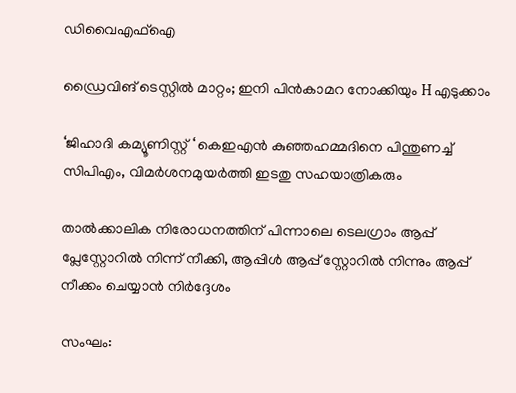ഡിവൈഎഫ്ഐ

ഡ്രൈവിങ് ടെസ്റ്റില്‍ മാറ്റം; ഇനി പിന്‍കാമറ നോക്കിയും H എടുക്കാം

‘ജിഹാദി കമ്യൂണിസ്റ്റ് ‘ കെഇഎന്‍ കുഞ്ഞഹമ്മദിനെ പിന്തുണച്ച് സിപിഎം, വിമര്‍ശനമുയര്‍ത്തി ഇടതു സഹയാത്രികരും

താൽക്കാലിക നിരോധനത്തിന് പിന്നാലെ ടെലഗ്രാം ആപ്പ് പ്ലേസ്റ്റോറിൽ നിന്ന് നീക്കി, ആപ്പിൾ ആപ്പ് സ്റ്റോറിൽ നിന്നും ആപ്പ് നീക്കം ചെയ്യാൻ നിർദ്ദേശം

സംഘം: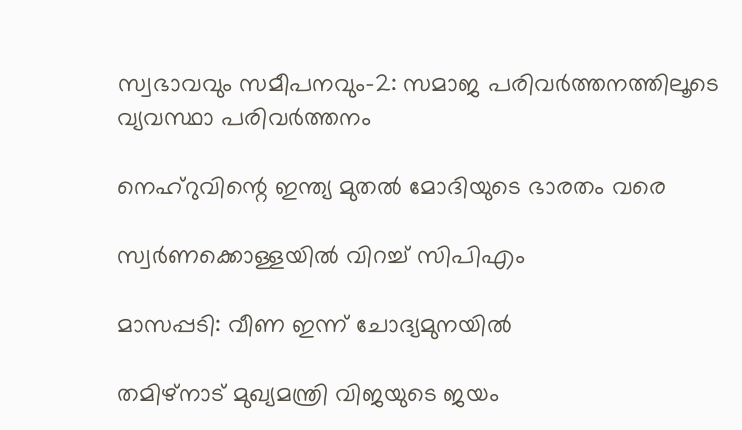സ്വഭാവവും സമീപനവും-2: സമാജ പരിവര്‍ത്തനത്തിലൂടെ വ്യവസ്ഥാ പരിവര്‍ത്തനം

നെഹ്‌റുവിന്റെ ഇന്ത്യ മുതല്‍ മോദിയുടെ ഭാരതം വരെ

സ്വര്‍ണക്കൊള്ളയില്‍ വിറച്ച് സിപിഎം

മാസപ്പടി: വീണ ഇന്ന് ചോദ്യമുനയില്‍

തമിഴ്നാട് മുഖ്യമന്ത്രി വിജയുടെ ജയം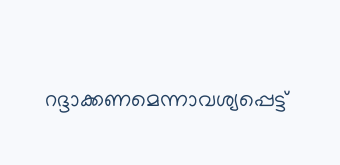റദ്ദാക്കണമെന്നാവശ്യപ്പെട്ട്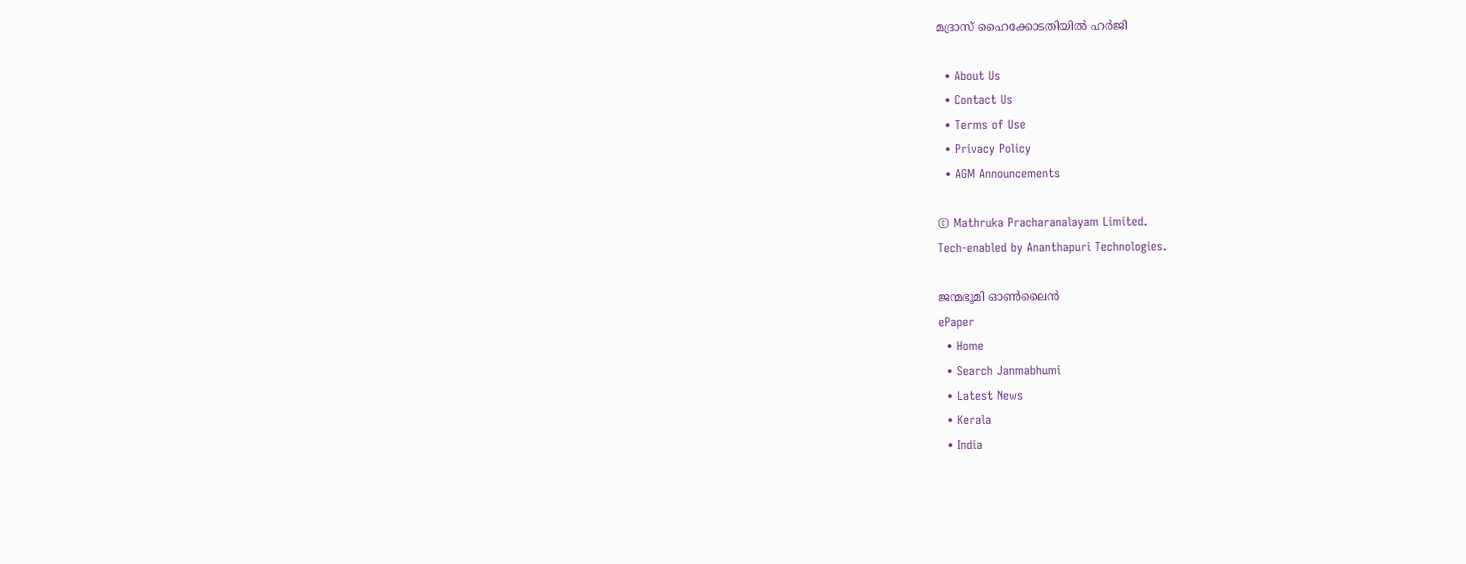മദ്രാസ് ഹൈക്കോടതിയിൽ ഹർജി

  • About Us
  • Contact Us
  • Terms of Use
  • Privacy Policy
  • AGM Announcements

© Mathruka Pracharanalayam Limited.
Tech-enabled by Ananthapuri Technologies.

ജന്മഭൂമി ഓണ്‍ലൈന്‍
ePaper
  • Home
  • Search Janmabhumi
  • Latest News
  • Kerala
  • India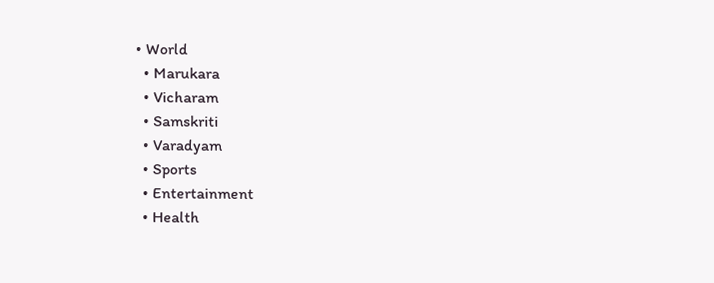• World
  • Marukara
  • Vicharam
  • Samskriti
  • Varadyam
  • Sports
  • Entertainment
  • Health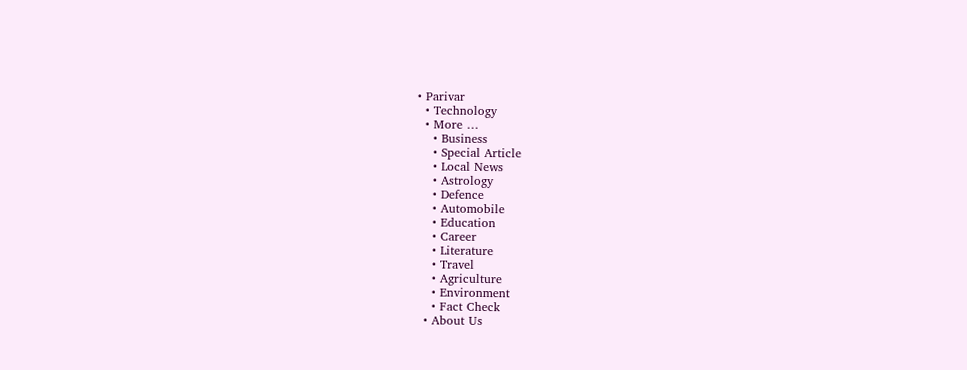• Parivar
  • Technology
  • More …
    • Business
    • Special Article
    • Local News
    • Astrology
    • Defence
    • Automobile
    • Education
    • Career
    • Literature
    • Travel
    • Agriculture
    • Environment
    • Fact Check
  • About Us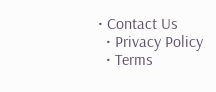• Contact Us
  • Privacy Policy
  • Terms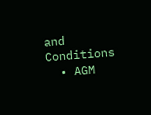and Conditions
  • AGM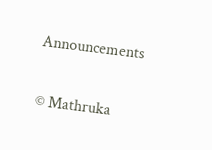Announcements

© Mathruka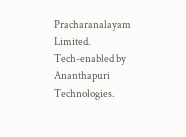Pracharanalayam Limited.
Tech-enabled by Ananthapuri Technologies.